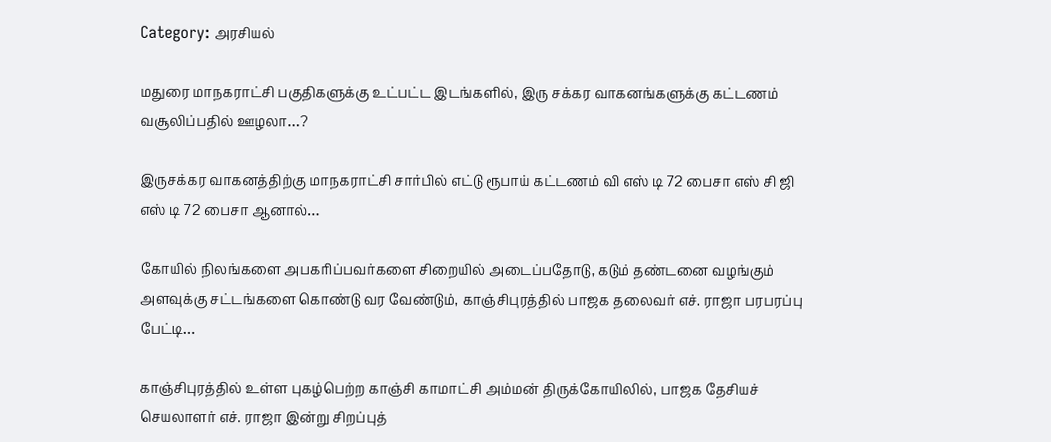Category: அரசியல்

மதுரை மாநகராட்சி பகுதிகளுக்கு உட்பட்ட இடங்களில், இரு சக்கர வாகனங்களுக்கு கட்டணம் வசூலிப்பதில் ஊழலா…?

இருசக்கர வாகனத்திற்கு மாநகராட்சி சார்பில் எட்டு ரூபாய் கட்டணம் வி எஸ் டி 72 பைசா எஸ் சி ஜி எஸ் டி 72 பைசா ஆனால்…

கோயில் நிலங்களை அபகரிப்பவர்களை சிறையில் அடைப்பதோடு, கடும் தண்டனை வழங்கும் அளவுக்கு சட்டங்களை கொண்டு வர வேண்டும், காஞ்சிபுரத்தில் பாஜக தலைவர் எச். ராஜா பரபரப்பு பேட்டி…

காஞ்சிபுரத்தில் உள்ள புகழ்பெற்ற காஞ்சி காமாட்சி அம்மன் திருக்கோயிலில், பாஜக தேசியச் செயலாளர் எச். ராஜா இன்று சிறப்புத்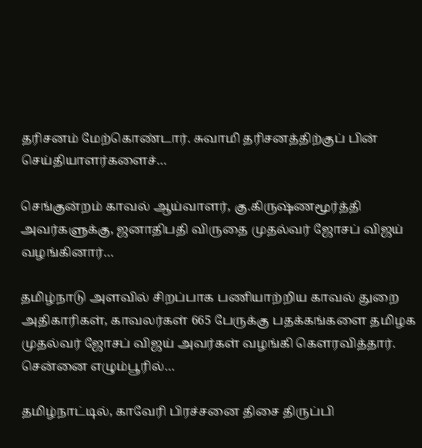தரிசனம் மேற்கொண்டார். சுவாமி தரிசனத்திற்குப் பின் செய்தியாளர்களைச்…

செங்குன்றம் காவல் ஆய்வாளர், கு.கிருஷ்ணமூர்த்தி அவர்களுக்கு, ஜனாதிபதி விருதை முதல்வர் ஜோசப் விஜய் வழங்கினார்…

தமிழ்நாடு அளவில் சிறப்பாக பணியாற்றிய காவல் துறை அதிகாரிகள், காவலர்கள் 665 பேருக்கு பதக்கங்களை தமிழக முதல்வர் ஜோசப் விஜய் அவர்கள் வழங்கி கௌரவித்தார். சென்னை எழும்பூரில்…

தமிழ்நாட்டில், காவேரி பிரச்சனை திசை திருப்பி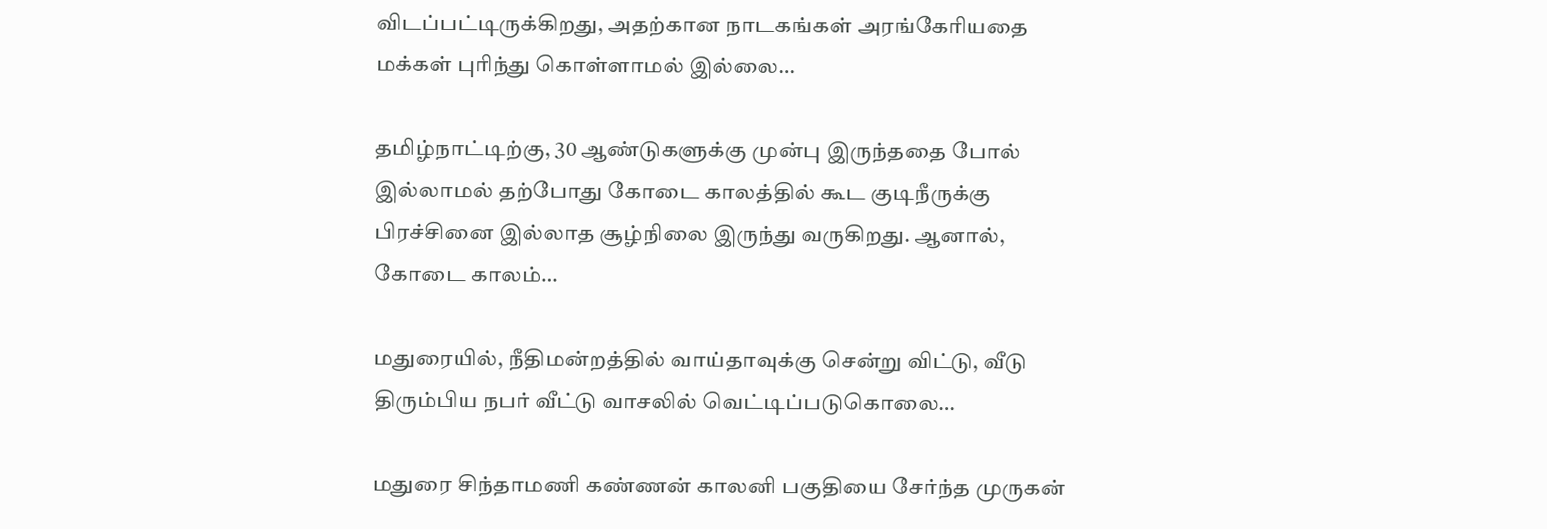விடப்பட்டிருக்கிறது, அதற்கான நாடகங்கள் அரங்கேரியதை மக்கள் புரிந்து கொள்ளாமல் இல்லை…

தமிழ்நாட்டிற்கு, 30 ஆண்டுகளுக்கு முன்பு இருந்ததை போல் இல்லாமல் தற்போது கோடை காலத்தில் கூட குடிநீருக்கு பிரச்சினை இல்லாத சூழ்நிலை இருந்து வருகிறது. ஆனால், கோடை காலம்…

மதுரையில், நீதிமன்றத்தில் வாய்தாவுக்கு சென்று விட்டு, வீடு திரும்பிய நபர் வீட்டு வாசலில் வெட்டிப்படுகொலை…

மதுரை சிந்தாமணி கண்ணன் காலனி பகுதியை சேர்ந்த முருகன்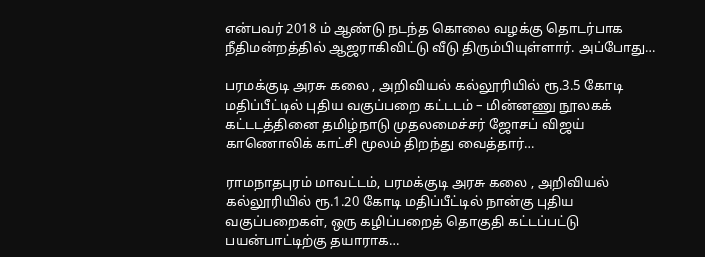என்பவர் 2018 ம் ஆண்டு நடந்த கொலை வழக்கு தொடர்பாக நீதிமன்றத்தில் ஆஜராகிவிட்டு வீடு திரும்பியுள்ளார். அப்போது…

பரமக்குடி அரசு கலை , அறிவியல் கல்லூரியில் ரூ.3.5 கோடி மதிப்பீட்டில் புதிய வகுப்பறை கட்டடம் – மின்னணு நூலகக் கட்டடத்தினை தமிழ்நாடு முதலமைச்சர் ஜோசப் விஜய் காணொலிக் காட்சி மூலம் திறந்து வைத்தார்…

ராமநாதபுரம் மாவட்டம், பரமக்குடி அரசு கலை , அறிவியல் கல்லூரியில் ரூ.1.20 கோடி மதிப்பீட்டில் நான்கு புதிய வகுப்பறைகள், ஒரு கழிப்பறைத் தொகுதி கட்டப்பட்டு பயன்பாட்டிற்கு தயாராக…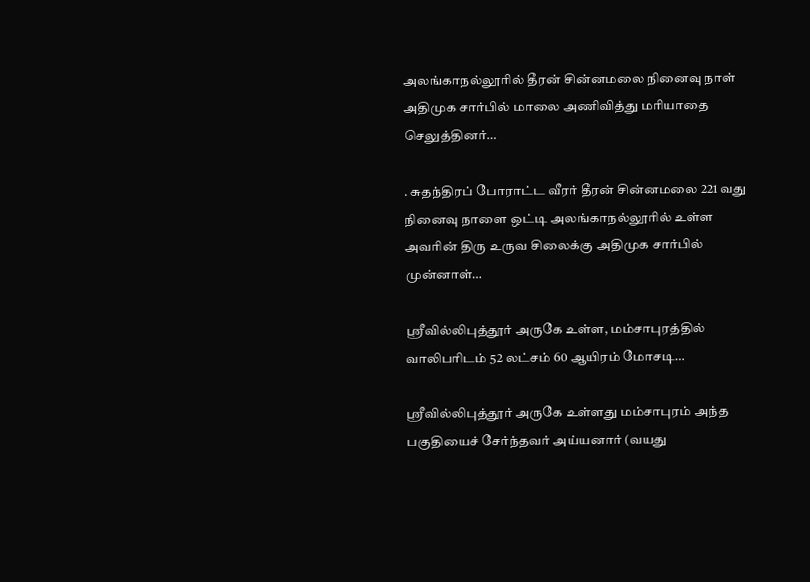அலங்காநல்லூரில் தீரன் சின்னமலை நினைவு நாள் அதிமுக சார்பில் மாலை அணிவித்து மரியாதை செலுத்தினர்…

. சுதந்திரப் போராட்ட வீரர் தீரன் சின்னமலை 221 வது நினைவு நாளை ஒட்டி அலங்காநல்லூரில் உள்ள அவரின் திரு உருவ சிலைக்கு அதிமுக சார்பில் முன்னாள்…

ஸ்ரீவில்லிபுத்தூர் அருகே உள்ள, மம்சாபுரத்தில் வாலிபரிடம் 52 லட்சம் 60 ஆயிரம் மோசடி…

ஸ்ரீவில்லிபுத்தூர் அருகே உள்ளது மம்சாபுரம் அந்த பகுதியைச் சேர்ந்தவர் அய்யனார் (வயது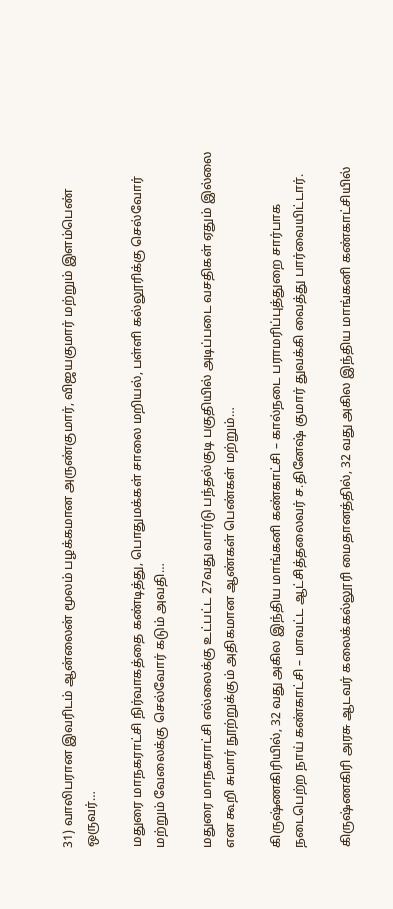31) வாலிபரான இவரிடம் ஆன்லைன் மூலம் பழக்கமான அருண்குமார், விஜயகுமார் மற்றும் இளம்பெண் ஒருவர்…

மதுரை மாநகராட்சி நிர்வாகத்தை கண்டித்து, பொதுமக்கள் சாலை மறியல், பள்ளி கல்லூரிக்கு செல்வோர் மற்றும் வேலைக்கு செல்வோர் கடும் அவதி…

மதுரை மாநகராட்சி எல்லைக்கு உட்பட்ட 27வது வார்டு பந்தல்குடி பகுதியில் அடிப்படை வசதிகள் ஏதும் இல்லை என கூறி சுமார் நூற்றுக்கும் அதிகமான ஆண்கள் பெண்கள் மற்றும்…

கிருஷ்ணகிரியில், 32 வது அகில இந்திய மாங்கனி கண்காட்சி – கால்நடை பராமரிப்புத்துறை சார்பாக நடைபெற்ற நாய் கண்காட்சி – மாவட்ட ஆட்சித்தலைவர் ச.தினேஷ் குமார் துவக்கி வைத்து பார்வையிட்டார்.

கிருஷ்ணகிரி அரசு ஆடவர் கலைக்கல்லூரி மைதானத்தில், 32 வது அகில இந்திய மாங்கனி கண்காட்சியில்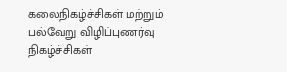கலைநிகழ்ச்சிகள் மற்றும் பல்வேறு விழிப்புணர்வு நிகழ்ச்சிகள்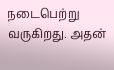நடைபெற்று வருகிறது. அதன்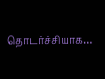தொடர்ச்சியாக…